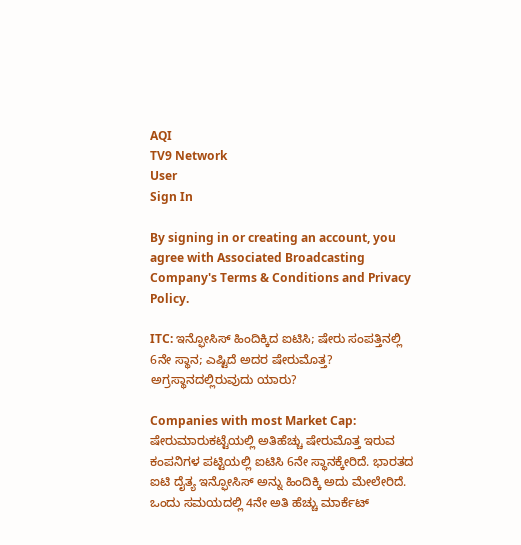AQI
TV9 Network
User
Sign In

By signing in or creating an account, you agree with Associated Broadcasting Company's Terms & Conditions and Privacy Policy.

ITC: ಇನ್ಫೋಸಿಸ್ ಹಿಂದಿಕ್ಕಿದ ಐಟಿಸಿ; ಷೇರು ಸಂಪತ್ತಿನಲ್ಲಿ 6ನೇ ಸ್ಥಾನ; ಎಷ್ಟಿದೆ ಅದರ ಷೇರುಮೊತ್ತ? ಅಗ್ರಸ್ಥಾನದಲ್ಲಿರುವುದು ಯಾರು?

Companies with most Market Cap: ಷೇರುಮಾರುಕಟ್ಟೆಯಲ್ಲಿ ಅತಿಹೆಚ್ಚು ಷೇರುಮೊತ್ತ ಇರುವ ಕಂಪನಿಗಳ ಪಟ್ಟಿಯಲ್ಲಿ ಐಟಿಸಿ 6ನೇ ಸ್ಥಾನಕ್ಕೇರಿದೆ. ಭಾರತದ ಐಟಿ ದೈತ್ಯ ಇನ್ಫೋಸಿಸ್ ಅನ್ನು ಹಿಂದಿಕ್ಕಿ ಅದು ಮೇಲೇರಿದೆ. ಒಂದು ಸಮಯದಲ್ಲಿ 4ನೇ ಅತಿ ಹೆಚ್ಚು ಮಾರ್ಕೆಟ್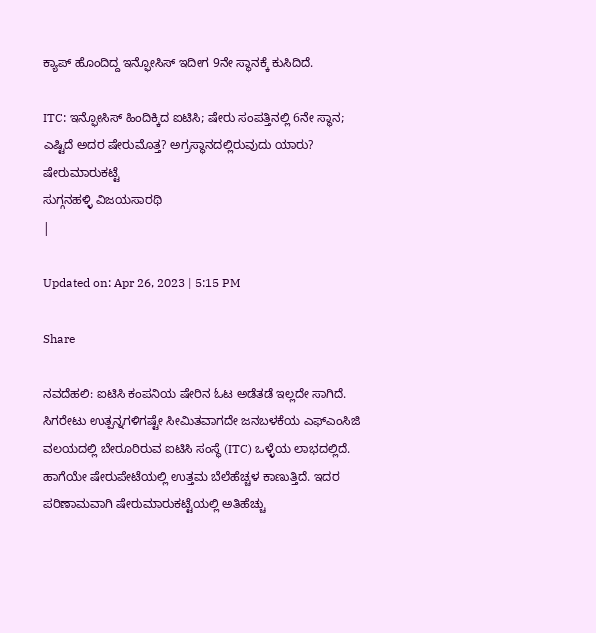ಕ್ಯಾಪ್ ಹೊಂದಿದ್ದ ಇನ್ಫೋಸಿಸ್ ಇದೀಗ 9ನೇ ಸ್ಥಾನಕ್ಕೆ ಕುಸಿದಿದೆ.

ITC: ಇನ್ಫೋಸಿಸ್ ಹಿಂದಿಕ್ಕಿದ ಐಟಿಸಿ; ಷೇರು ಸಂಪತ್ತಿನಲ್ಲಿ 6ನೇ ಸ್ಥಾನ; ಎಷ್ಟಿದೆ ಅದರ ಷೇರುಮೊತ್ತ? ಅಗ್ರಸ್ಥಾನದಲ್ಲಿರುವುದು ಯಾರು?
ಷೇರುಮಾರುಕಟ್ಟೆ
ಸುಗ್ಗನಹಳ್ಳಿ ವಿಜಯಸಾರಥಿ
|

Updated on: Apr 26, 2023 | 5:15 PM

Share

ನವದೆಹಲಿ: ಐಟಿಸಿ ಕಂಪನಿಯ ಷೇರಿನ ಓಟ ಅಡೆತಡೆ ಇಲ್ಲದೇ ಸಾಗಿದೆ. ಸಿಗರೇಟು ಉತ್ಪನ್ನಗಳಿಗಷ್ಟೇ ಸೀಮಿತವಾಗದೇ ಜನಬಳಕೆಯ ಎಫ್ಎಂಸಿಜಿ ವಲಯದಲ್ಲಿ ಬೇರೂರಿರುವ ಐಟಿಸಿ ಸಂಸ್ಥೆ (ITC) ಒಳ್ಳೆಯ ಲಾಭದಲ್ಲಿದೆ. ಹಾಗೆಯೇ ಷೇರುಪೇಟೆಯಲ್ಲಿ ಉತ್ತಮ ಬೆಲೆಹೆಚ್ಚಳ ಕಾಣುತ್ತಿದೆ. ಇದರ ಪರಿಣಾಮವಾಗಿ ಷೇರುಮಾರುಕಟ್ಟೆಯಲ್ಲಿ ಅತಿಹೆಚ್ಚು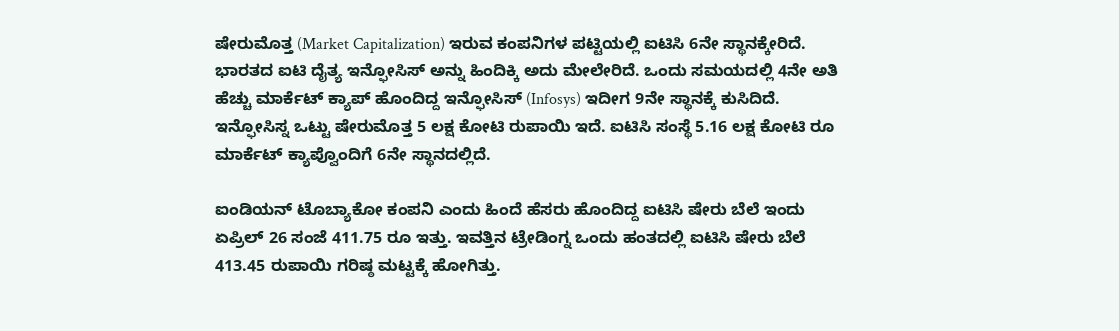ಷೇರುಮೊತ್ತ (Market Capitalization) ಇರುವ ಕಂಪನಿಗಳ ಪಟ್ಟಿಯಲ್ಲಿ ಐಟಿಸಿ 6ನೇ ಸ್ಥಾನಕ್ಕೇರಿದೆ. ಭಾರತದ ಐಟಿ ದೈತ್ಯ ಇನ್ಫೋಸಿಸ್ ಅನ್ನು ಹಿಂದಿಕ್ಕಿ ಅದು ಮೇಲೇರಿದೆ. ಒಂದು ಸಮಯದಲ್ಲಿ 4ನೇ ಅತಿ ಹೆಚ್ಚು ಮಾರ್ಕೆಟ್ ಕ್ಯಾಪ್ ಹೊಂದಿದ್ದ ಇನ್ಫೋಸಿಸ್ (Infosys) ಇದೀಗ 9ನೇ ಸ್ಥಾನಕ್ಕೆ ಕುಸಿದಿದೆ. ಇನ್ಫೋಸಿಸ್ನ ಒಟ್ಟು ಷೇರುಮೊತ್ತ 5 ಲಕ್ಷ ಕೋಟಿ ರುಪಾಯಿ ಇದೆ. ಐಟಿಸಿ ಸಂಸ್ಥೆ 5.16 ಲಕ್ಷ ಕೋಟಿ ರೂ ಮಾರ್ಕೆಟ್ ಕ್ಯಾಪ್ವೊಂದಿಗೆ 6ನೇ ಸ್ಥಾನದಲ್ಲಿದೆ.

ಐಂಡಿಯನ್ ಟೊಬ್ಯಾಕೋ ಕಂಪನಿ ಎಂದು ಹಿಂದೆ ಹೆಸರು ಹೊಂದಿದ್ದ ಐಟಿಸಿ ಷೇರು ಬೆಲೆ ಇಂದು ಏಪ್ರಿಲ್ 26 ಸಂಜೆ 411.75 ರೂ ಇತ್ತು. ಇವತ್ತಿನ ಟ್ರೇಡಿಂಗ್ನ ಒಂದು ಹಂತದಲ್ಲಿ ಐಟಿಸಿ ಷೇರು ಬೆಲೆ 413.45 ರುಪಾಯಿ ಗರಿಷ್ಠ ಮಟ್ಟಕ್ಕೆ ಹೋಗಿತ್ತು.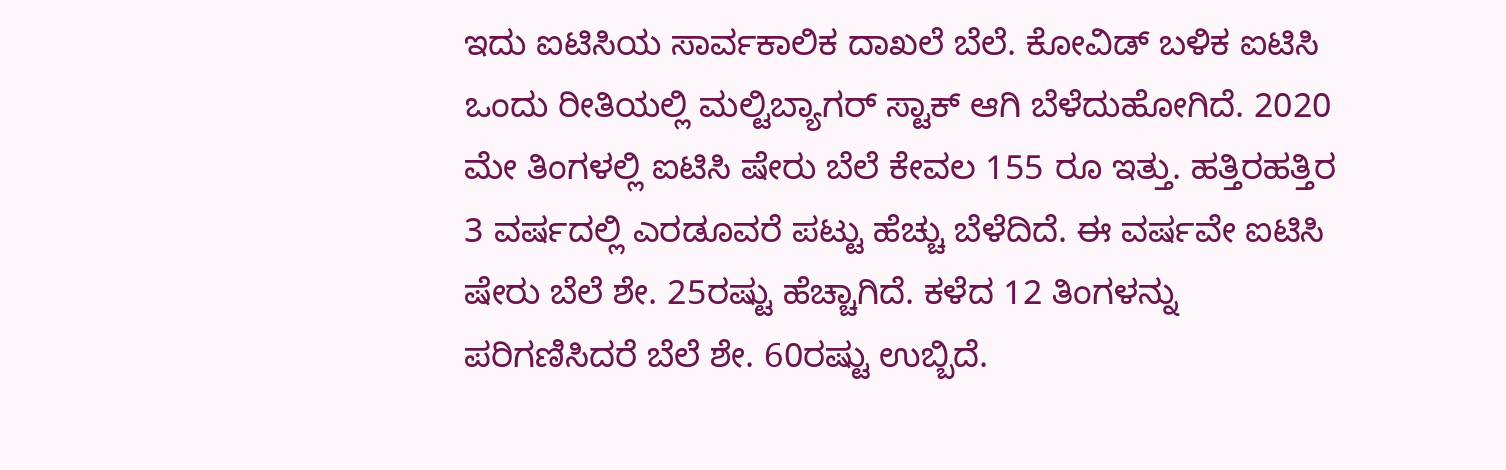ಇದು ಐಟಿಸಿಯ ಸಾರ್ವಕಾಲಿಕ ದಾಖಲೆ ಬೆಲೆ. ಕೋವಿಡ್ ಬಳಿಕ ಐಟಿಸಿ ಒಂದು ರೀತಿಯಲ್ಲಿ ಮಲ್ಟಿಬ್ಯಾಗರ್ ಸ್ಟಾಕ್ ಆಗಿ ಬೆಳೆದುಹೋಗಿದೆ. 2020 ಮೇ ತಿಂಗಳಲ್ಲಿ ಐಟಿಸಿ ಷೇರು ಬೆಲೆ ಕೇವಲ 155 ರೂ ಇತ್ತು. ಹತ್ತಿರಹತ್ತಿರ 3 ವರ್ಷದಲ್ಲಿ ಎರಡೂವರೆ ಪಟ್ಟು ಹೆಚ್ಚು ಬೆಳೆದಿದೆ. ಈ ವರ್ಷವೇ ಐಟಿಸಿ ಷೇರು ಬೆಲೆ ಶೇ. 25ರಷ್ಟು ಹೆಚ್ಚಾಗಿದೆ. ಕಳೆದ 12 ತಿಂಗಳನ್ನು ಪರಿಗಣಿಸಿದರೆ ಬೆಲೆ ಶೇ. 60ರಷ್ಟು ಉಬ್ಬಿದೆ.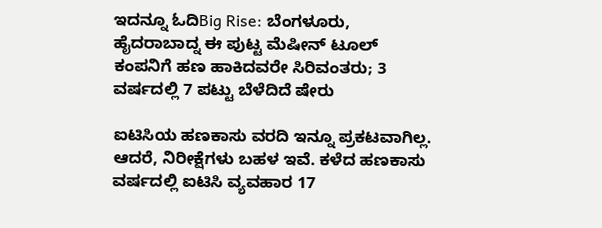ಇದನ್ನೂ ಓದಿBig Rise: ಬೆಂಗಳೂರು, ಹೈದರಾಬಾದ್ನ ಈ ಪುಟ್ಟ ಮೆಷೀನ್ ಟೂಲ್ ಕಂಪನಿಗೆ ಹಣ ಹಾಕಿದವರೇ ಸಿರಿವಂತರು; 3 ವರ್ಷದಲ್ಲಿ 7 ಪಟ್ಟು ಬೆಳೆದಿದೆ ಷೇರು

ಐಟಿಸಿಯ ಹಣಕಾಸು ವರದಿ ಇನ್ನೂ ಪ್ರಕಟವಾಗಿಲ್ಲ. ಆದರೆ, ನಿರೀಕ್ಷೆಗಳು ಬಹಳ ಇವೆ. ಕಳೆದ ಹಣಕಾಸು ವರ್ಷದಲ್ಲಿ ಐಟಿಸಿ ವ್ಯವಹಾರ 17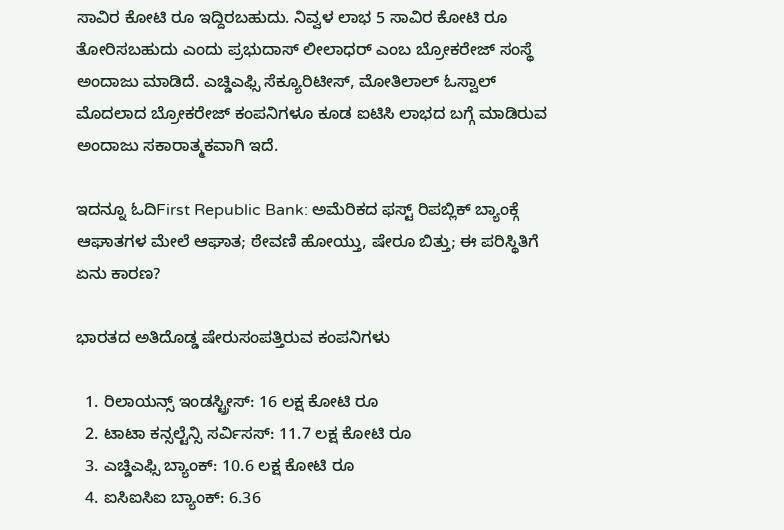ಸಾವಿರ ಕೋಟಿ ರೂ ಇದ್ದಿರಬಹುದು. ನಿವ್ವಳ ಲಾಭ 5 ಸಾವಿರ ಕೋಟಿ ರೂ ತೋರಿಸಬಹುದು ಎಂದು ಪ್ರಭುದಾಸ್ ಲೀಲಾಧರ್ ಎಂಬ ಬ್ರೋಕರೇಜ್ ಸಂಸ್ಥೆ ಅಂದಾಜು ಮಾಡಿದೆ. ಎಚ್ಡಿಎಫ್ಸಿ ಸೆಕ್ಯೂರಿಟೀಸ್, ಮೋತಿಲಾಲ್ ಓಸ್ವಾಲ್ ಮೊದಲಾದ ಬ್ರೋಕರೇಜ್ ಕಂಪನಿಗಳೂ ಕೂಡ ಐಟಿಸಿ ಲಾಭದ ಬಗ್ಗೆ ಮಾಡಿರುವ ಅಂದಾಜು ಸಕಾರಾತ್ಮಕವಾಗಿ ಇದೆ.

ಇದನ್ನೂ ಓದಿFirst Republic Bank: ಅಮೆರಿಕದ ಫಸ್ಟ್ ರಿಪಬ್ಲಿಕ್ ಬ್ಯಾಂಕ್ಗೆ ಆಘಾತಗಳ ಮೇಲೆ ಆಘಾತ; ಠೇವಣಿ ಹೋಯ್ತು, ಷೇರೂ ಬಿತ್ತು; ಈ ಪರಿಸ್ಥಿತಿಗೆ ಏನು ಕಾರಣ?

ಭಾರತದ ಅತಿದೊಡ್ಡ ಷೇರುಸಂಪತ್ತಿರುವ ಕಂಪನಿಗಳು

  1. ರಿಲಾಯನ್ಸ್ ಇಂಡಸ್ಟ್ರೀಸ್: 16 ಲಕ್ಷ ಕೋಟಿ ರೂ
  2. ಟಾಟಾ ಕನ್ಸಲ್ಟೆನ್ಸಿ ಸರ್ವಿಸಸ್: 11.7 ಲಕ್ಷ ಕೋಟಿ ರೂ
  3. ಎಚ್ಡಿಎಫ್ಸಿ ಬ್ಯಾಂಕ್: 10.6 ಲಕ್ಷ ಕೋಟಿ ರೂ
  4. ಐಸಿಐಸಿಐ ಬ್ಯಾಂಕ್: 6.36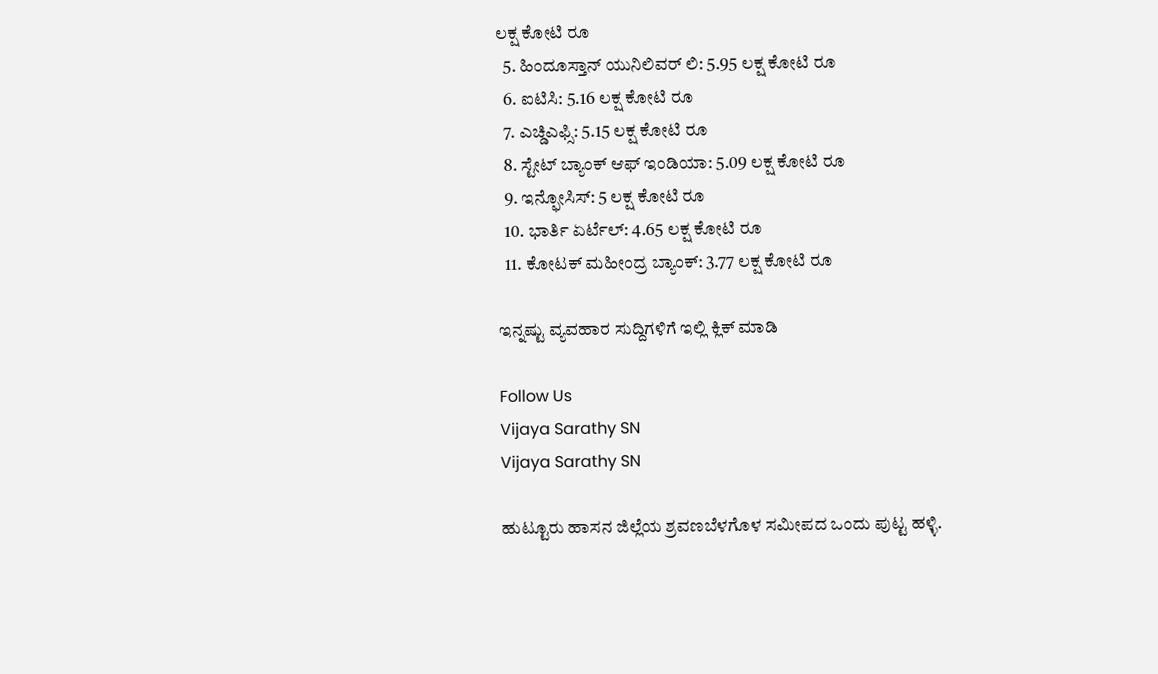ಲಕ್ಷ ಕೋಟಿ ರೂ
  5. ಹಿಂದೂಸ್ತಾನ್ ಯುನಿಲಿವರ್ ಲಿ: 5.95 ಲಕ್ಷ ಕೋಟಿ ರೂ
  6. ಐಟಿಸಿ: 5.16 ಲಕ್ಷ ಕೋಟಿ ರೂ
  7. ಎಚ್ಡಿಎಫ್ಸಿ: 5.15 ಲಕ್ಷ ಕೋಟಿ ರೂ
  8. ಸ್ಟೇಟ್ ಬ್ಯಾಂಕ್ ಆಫ್ ಇಂಡಿಯಾ: 5.09 ಲಕ್ಷ ಕೋಟಿ ರೂ
  9. ಇನ್ಫೋಸಿಸ್: 5 ಲಕ್ಷ ಕೋಟಿ ರೂ
  10. ಭಾರ್ತಿ ಏರ್ಟೆಲ್: 4.65 ಲಕ್ಷ ಕೋಟಿ ರೂ
  11. ಕೋಟಕ್ ಮಹೀಂದ್ರ ಬ್ಯಾಂಕ್: 3.77 ಲಕ್ಷ ಕೋಟಿ ರೂ

ಇನ್ನಷ್ಟು ವ್ಯವಹಾರ ಸುದ್ದಿಗಳಿಗೆ ಇಲ್ಲಿ ಕ್ಲಿಕ್ ಮಾಡಿ

Follow Us
Vijaya Sarathy SN
Vijaya Sarathy SN

ಹುಟ್ಟೂರು ಹಾಸನ ಜಿಲ್ಲೆಯ ಶ್ರವಣಬೆಳಗೊಳ ಸಮೀಪದ ಒಂದು ಪುಟ್ಟ ಹಳ್ಳಿ.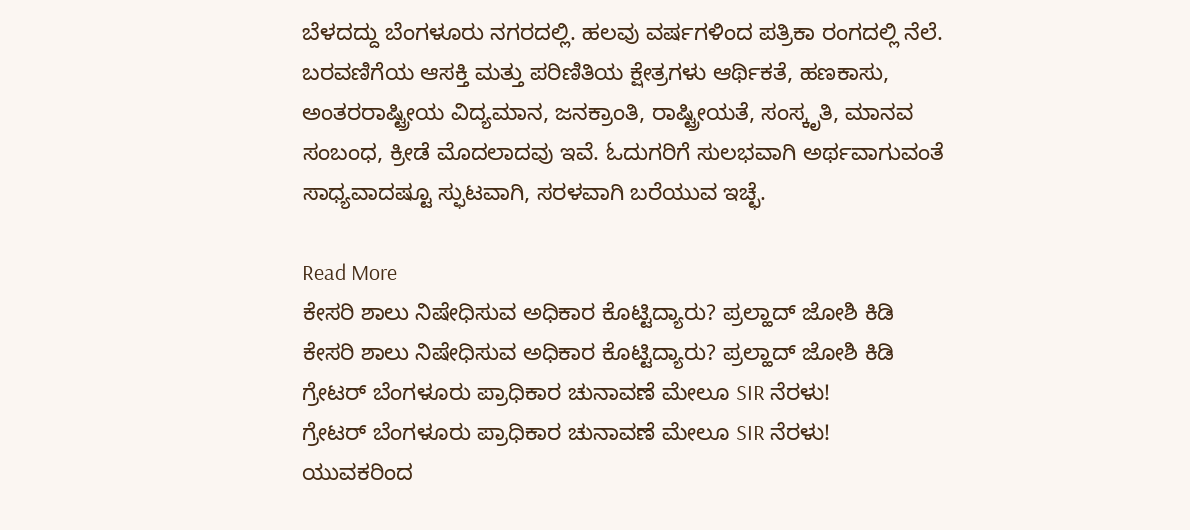ಬೆಳದದ್ದು ಬೆಂಗಳೂರು ನಗರದಲ್ಲಿ. ಹಲವು ವರ್ಷಗಳಿಂದ ಪತ್ರಿಕಾ ರಂಗದಲ್ಲಿ ನೆಲೆ. ಬರವಣಿಗೆಯ ಆಸಕ್ತಿ ಮತ್ತು ಪರಿಣಿತಿಯ ಕ್ಷೇತ್ರಗಳು ಆರ್ಥಿಕತೆ, ಹಣಕಾಸು, ಅಂತರರಾಷ್ಟ್ರೀಯ ವಿದ್ಯಮಾನ, ಜನಕ್ರಾಂತಿ, ರಾಷ್ಟ್ರೀಯತೆ, ಸಂಸ್ಕೃತಿ, ಮಾನವ ಸಂಬಂಧ, ಕ್ರೀಡೆ ಮೊದಲಾದವು ಇವೆ. ಓದುಗರಿಗೆ ಸುಲಭವಾಗಿ ಅರ್ಥವಾಗುವಂತೆ ಸಾಧ್ಯವಾದಷ್ಟೂ ಸ್ಫುಟವಾಗಿ, ಸರಳವಾಗಿ ಬರೆಯುವ ಇಚ್ಛೆ.

Read More
ಕೇಸರಿ ಶಾಲು ನಿಷೇಧಿಸುವ ಅಧಿಕಾರ ಕೊಟ್ಟಿದ್ಯಾರು? ಪ್ರಲ್ಹಾದ್ ಜೋಶಿ ಕಿಡಿ
ಕೇಸರಿ ಶಾಲು ನಿಷೇಧಿಸುವ ಅಧಿಕಾರ ಕೊಟ್ಟಿದ್ಯಾರು? ಪ್ರಲ್ಹಾದ್ ಜೋಶಿ ಕಿಡಿ
ಗ್ರೇಟರ್ ಬೆಂಗಳೂರು ಪ್ರಾಧಿಕಾರ ಚುನಾವಣೆ ಮೇಲೂ SIR ನೆರಳು!
ಗ್ರೇಟರ್ ಬೆಂಗಳೂರು ಪ್ರಾಧಿಕಾರ ಚುನಾವಣೆ ಮೇಲೂ SIR ನೆರಳು!
ಯುವಕರಿಂದ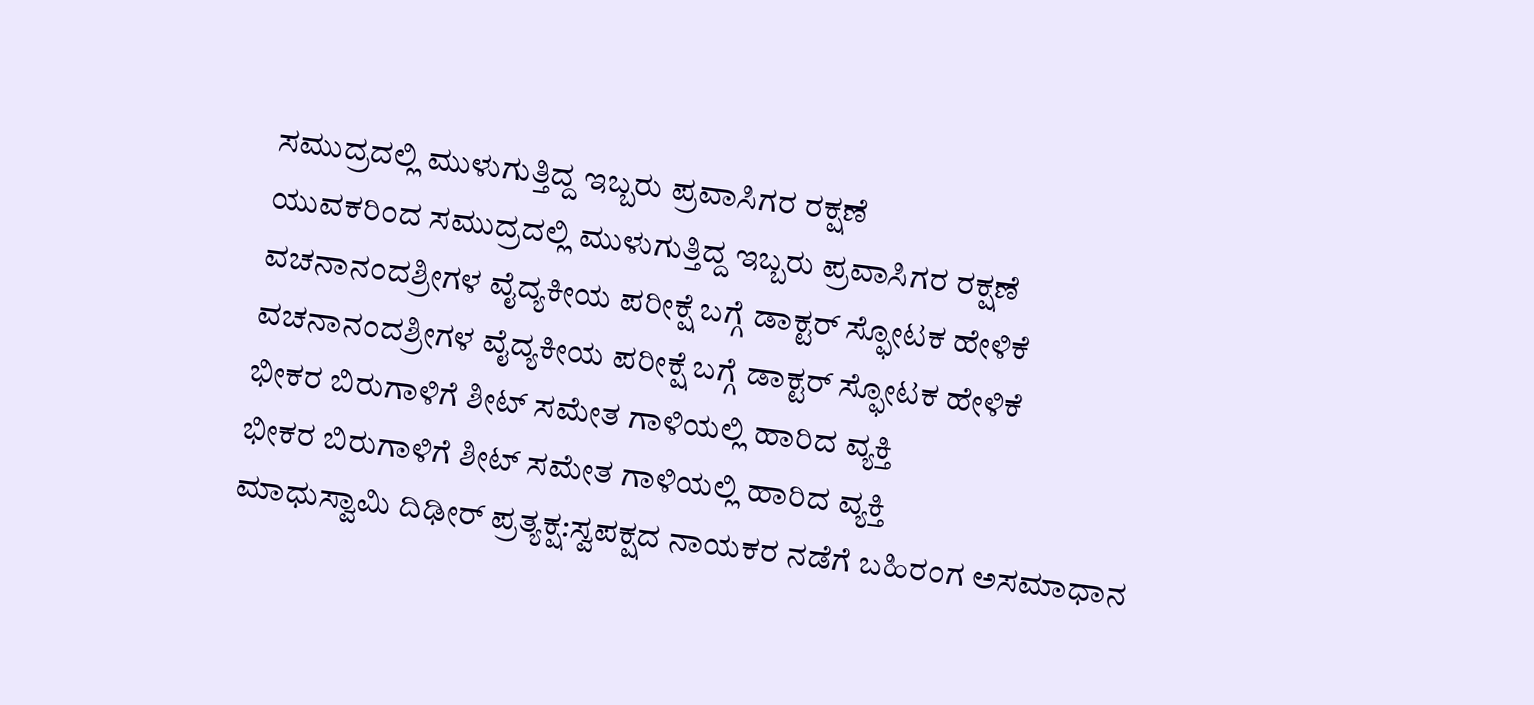ಸಮುದ್ರದಲ್ಲಿ ಮುಳುಗುತ್ತಿದ್ದ ಇಬ್ಬರು ಪ್ರವಾಸಿಗರ ರಕ್ಷಣೆ
ಯುವಕರಿಂದ ಸಮುದ್ರದಲ್ಲಿ ಮುಳುಗುತ್ತಿದ್ದ ಇಬ್ಬರು ಪ್ರವಾಸಿಗರ ರಕ್ಷಣೆ
ವಚನಾನಂದಶ್ರೀಗಳ ವೈದ್ಯಕೀಯ ಪರೀಕ್ಷೆ ಬಗ್ಗೆ ಡಾಕ್ಟರ್ ಸ್ಫೋಟಕ ಹೇಳಿಕೆ
ವಚನಾನಂದಶ್ರೀಗಳ ವೈದ್ಯಕೀಯ ಪರೀಕ್ಷೆ ಬಗ್ಗೆ ಡಾಕ್ಟರ್ ಸ್ಫೋಟಕ ಹೇಳಿಕೆ
ಭೀಕರ ಬಿರುಗಾಳಿಗೆ ಶೀಟ್ ಸಮೇತ ಗಾಳಿಯಲ್ಲಿ ಹಾರಿದ ವ್ಯಕ್ತಿ
ಭೀಕರ ಬಿರುಗಾಳಿಗೆ ಶೀಟ್ ಸಮೇತ ಗಾಳಿಯಲ್ಲಿ ಹಾರಿದ ವ್ಯಕ್ತಿ
ಮಾಧುಸ್ವಾಮಿ ದಿಢೀರ್ ಪ್ರತ್ಯಕ್ಷ:ಸ್ವಪಕ್ಷದ ನಾಯಕರ ನಡೆಗೆ ಬಹಿರಂಗ ಅಸಮಾಧಾನ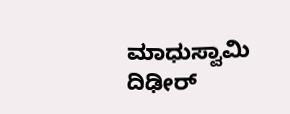ಮಾಧುಸ್ವಾಮಿ ದಿಢೀರ್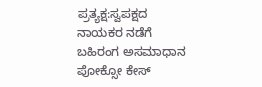ಪ್ರತ್ಯಕ್ಷ:ಸ್ವಪಕ್ಷದ ನಾಯಕರ ನಡೆಗೆ ಬಹಿರಂಗ ಅಸಮಾಧಾನ
ಪೋಕ್ಸೋ ಕೇಸ್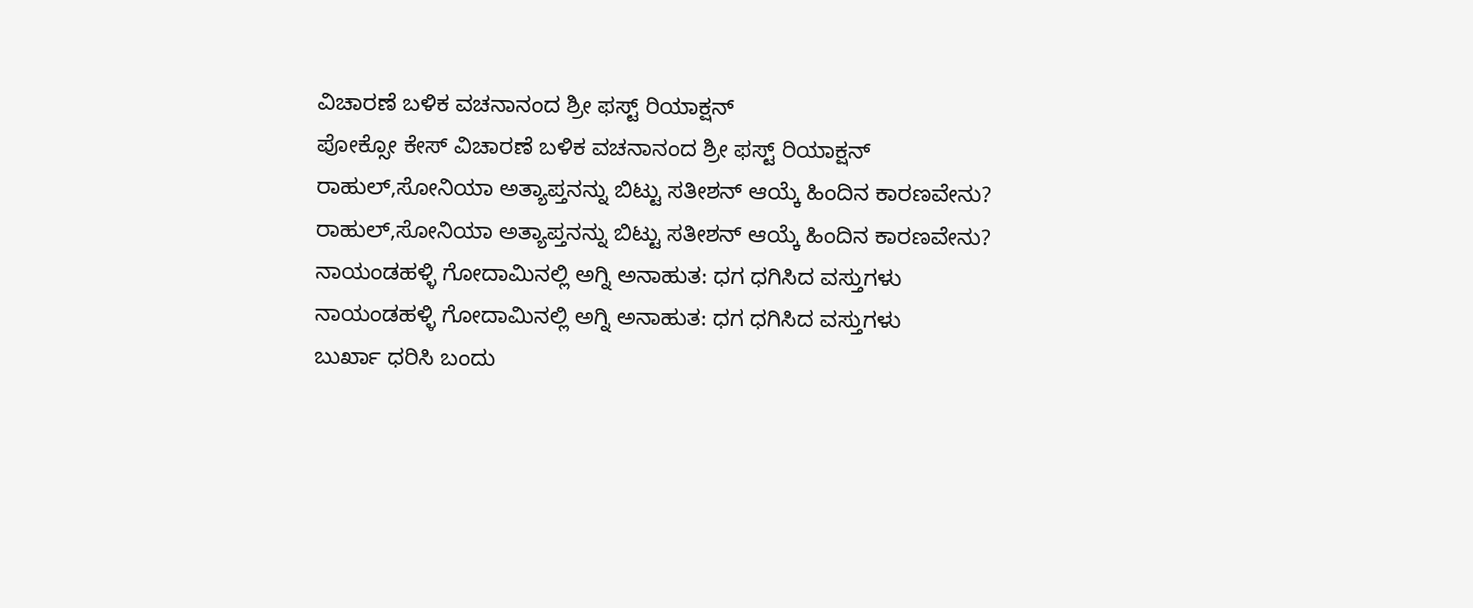ವಿಚಾರಣೆ ಬಳಿಕ ವಚನಾನಂದ ಶ್ರೀ ಫಸ್ಟ್ ರಿಯಾಕ್ಷನ್
ಪೋಕ್ಸೋ ಕೇಸ್ ವಿಚಾರಣೆ ಬಳಿಕ ವಚನಾನಂದ ಶ್ರೀ ಫಸ್ಟ್ ರಿಯಾಕ್ಷನ್
ರಾಹುಲ್,ಸೋನಿಯಾ ಅತ್ಯಾಪ್ತನನ್ನು ಬಿಟ್ಟು ಸತೀಶನ್ ಆಯ್ಕೆ ಹಿಂದಿನ ಕಾರಣವೇನು?
ರಾಹುಲ್,ಸೋನಿಯಾ ಅತ್ಯಾಪ್ತನನ್ನು ಬಿಟ್ಟು ಸತೀಶನ್ ಆಯ್ಕೆ ಹಿಂದಿನ ಕಾರಣವೇನು?
ನಾಯಂಡಹಳ್ಳಿ ಗೋದಾಮಿನಲ್ಲಿ ಅಗ್ನಿ ಅನಾಹುತ: ಧಗ ಧಗಿಸಿದ ವಸ್ತುಗಳು
ನಾಯಂಡಹಳ್ಳಿ ಗೋದಾಮಿನಲ್ಲಿ ಅಗ್ನಿ ಅನಾಹುತ: ಧಗ ಧಗಿಸಿದ ವಸ್ತುಗಳು
ಬುರ್ಖಾ ಧರಿಸಿ ಬಂದು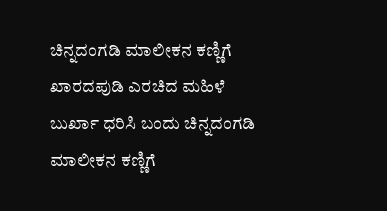ಚಿನ್ನದಂಗಡಿ ಮಾಲೀಕನ ಕಣ್ಣಿಗೆ ಖಾರದಪುಡಿ ಎರಚಿದ ಮಹಿಳೆ
ಬುರ್ಖಾ ಧರಿಸಿ ಬಂದು ಚಿನ್ನದಂಗಡಿ ಮಾಲೀಕನ ಕಣ್ಣಿಗೆ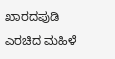ಖಾರದಪುಡಿ ಎರಚಿದ ಮಹಿಳೆ